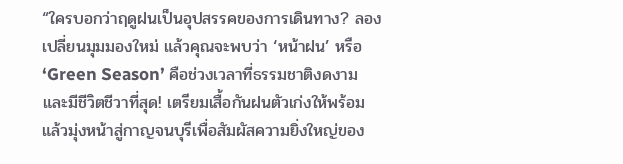“ใครบอกว่าฤดูฝนเป็นอุปสรรคของการเดินทาง? ลองเปลี่ยนมุมมองใหม่ แล้วคุณจะพบว่า ‘หน้าฝน’ หรือ ‘Green Season’ คือช่วงเวลาที่ธรรมชาติงดงามและมีชีวิตชีวาที่สุด! เตรียมเสื้อกันฝนตัวเก่งให้พร้อม แล้วมุ่งหน้าสู่กาญจนบุรีเพื่อสัมผัสความยิ่งใหญ่ของ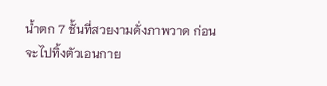น้ำตก 7 ชั้นที่สวยงามดั่งภาพวาด ก่อนจะไปทิ้งตัวเอนกาย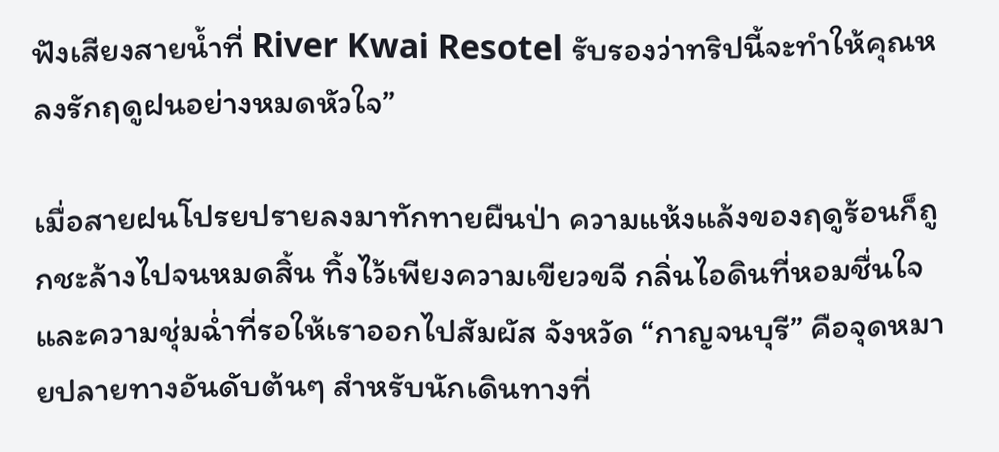ฟังเสียงสายน้ำที่ River Kwai Resotel รับรองว่าทริปนี้จะทำให้คุณหลงรักฤดูฝนอย่างหมดหัวใจ”

เมื่อสายฝนโปรยปรายลงมาทักทายผืนป่า ความแห้งแล้งของฤดูร้อนก็ถูกชะล้างไปจนหมดสิ้น ทิ้งไว้เพียงความเขียวขจี กลิ่นไอดินที่หอมชื่นใจ และความชุ่มฉ่ำที่รอให้เราออกไปสัมผัส จังหวัด “กาญจนบุรี” คือจุดหมายปลายทางอันดับต้นๆ สำหรับนักเดินทางที่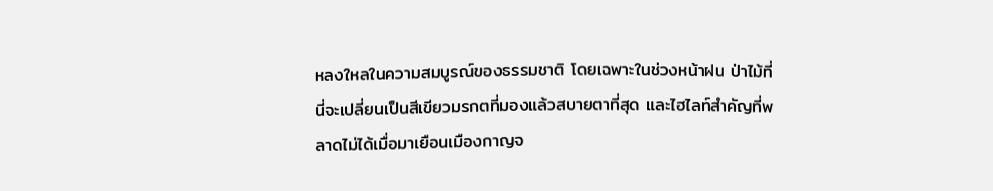หลงใหลในความสมบูรณ์ของธรรมชาติ โดยเฉพาะในช่วงหน้าฝน ป่าไม้ที่นี่จะเปลี่ยนเป็นสีเขียวมรกตที่มองแล้วสบายตาที่สุด และไฮไลท์สำคัญที่พลาดไม่ได้เมื่อมาเยือนเมืองกาญจ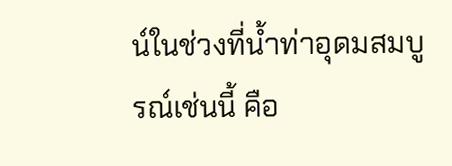น์ในช่วงที่น้ำท่าอุดมสมบูรณ์เช่นนี้ คือ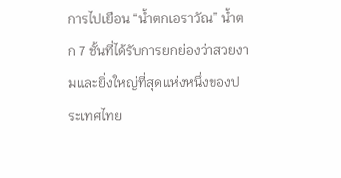การไปเยือน “น้ำตกเอราวัณ” น้ำตก 7 ชั้นที่ได้รับการยกย่องว่าสวยงามและยิ่งใหญ่ที่สุดแห่งหนึ่งของประเทศไทย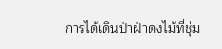การได้เดินป่าฝ่าดงไม้ที่ชุ่ม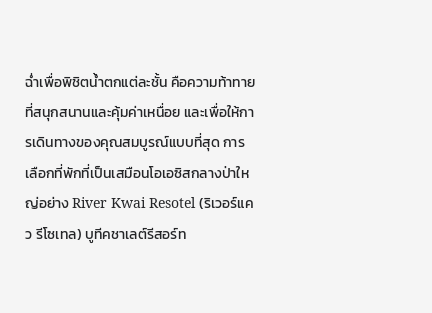ฉ่ำเพื่อพิชิตน้ำตกแต่ละชั้น คือความท้าทายที่สนุกสนานและคุ้มค่าเหนื่อย และเพื่อให้การเดินทางของคุณสมบูรณ์แบบที่สุด การเลือกที่พักที่เป็นเสมือนโอเอซิสกลางป่าใหญ่อย่าง River Kwai Resotel (ริเวอร์แคว รีโซเทล) บูทีคชาเลต์รีสอร์ท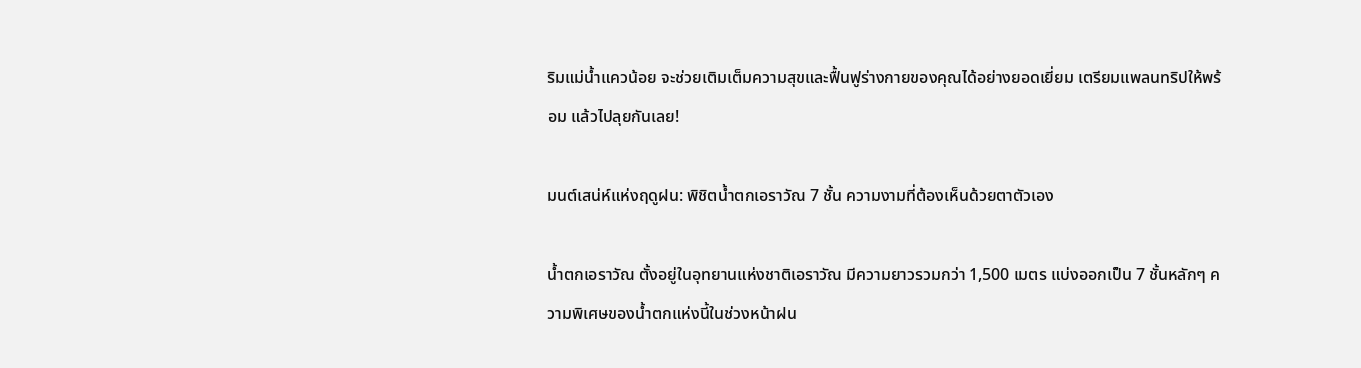ริมแม่น้ำแควน้อย จะช่วยเติมเต็มความสุขและฟื้นฟูร่างกายของคุณได้อย่างยอดเยี่ยม เตรียมแพลนทริปให้พร้อม แล้วไปลุยกันเลย!

มนต์เสน่ห์แห่งฤดูฝน: พิชิตน้ำตกเอราวัณ 7 ชั้น ความงามที่ต้องเห็นด้วยตาตัวเอง

น้ำตกเอราวัณ ตั้งอยู่ในอุทยานแห่งชาติเอราวัณ มีความยาวรวมกว่า 1,500 เมตร แบ่งออกเป็น 7 ชั้นหลักๆ ความพิเศษของน้ำตกแห่งนี้ในช่วงหน้าฝน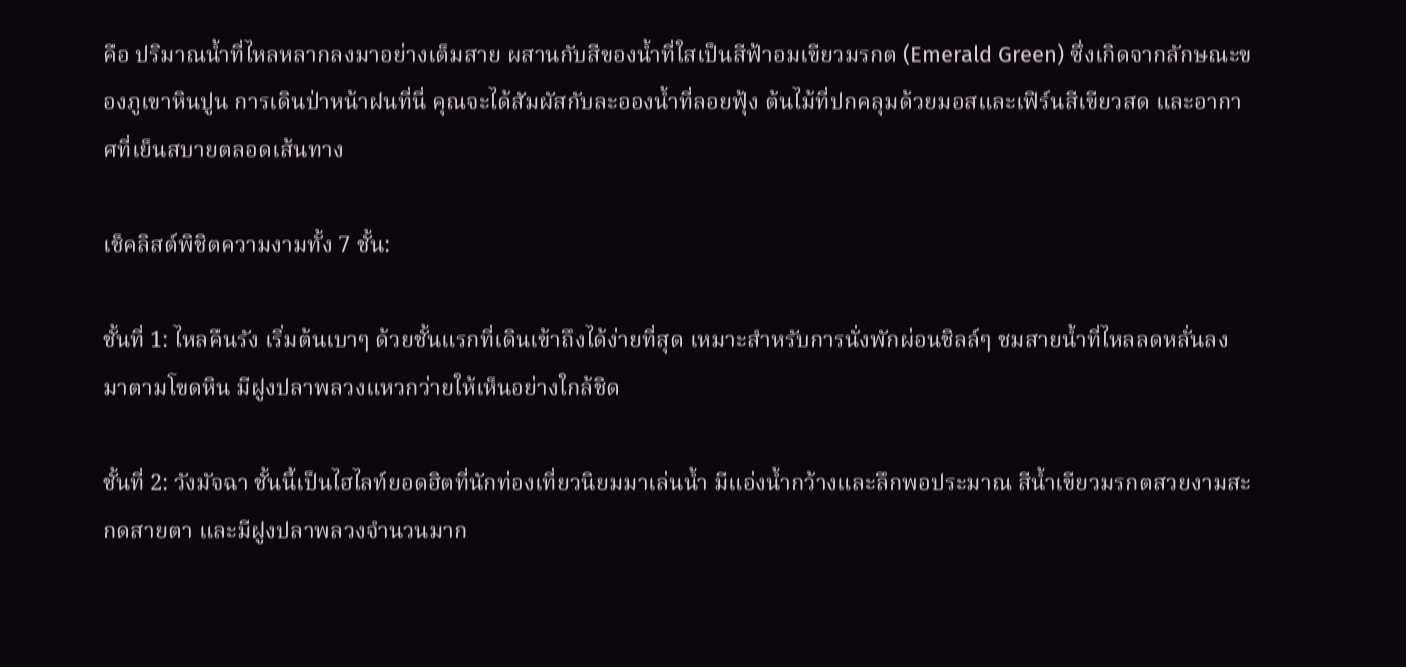คือ ปริมาณน้ำที่ไหลหลากลงมาอย่างเต็มสาย ผสานกับสีของน้ำที่ใสเป็นสีฟ้าอมเขียวมรกต (Emerald Green) ซึ่งเกิดจากลักษณะของภูเขาหินปูน การเดินป่าหน้าฝนที่นี่ คุณจะได้สัมผัสกับละอองน้ำที่ลอยฟุ้ง ต้นไม้ที่ปกคลุมด้วยมอสและเฟิร์นสีเขียวสด และอากาศที่เย็นสบายตลอดเส้นทาง

เช็คลิสต์พิชิตความงามทั้ง 7 ชั้น:

ชั้นที่ 1: ไหลคืนรัง เริ่มต้นเบาๆ ด้วยชั้นแรกที่เดินเข้าถึงได้ง่ายที่สุด เหมาะสำหรับการนั่งพักผ่อนชิลล์ๆ ชมสายน้ำที่ไหลลดหลั่นลงมาตามโขดหิน มีฝูงปลาพลวงแหวกว่ายให้เห็นอย่างใกล้ชิด

ชั้นที่ 2: วังมัจฉา ชั้นนี้เป็นไฮไลท์ยอดฮิตที่นักท่องเที่ยวนิยมมาเล่นน้ำ มีแอ่งน้ำกว้างและลึกพอประมาณ สีน้ำเขียวมรกตสวยงามสะกดสายตา และมีฝูงปลาพลวงจำนวนมาก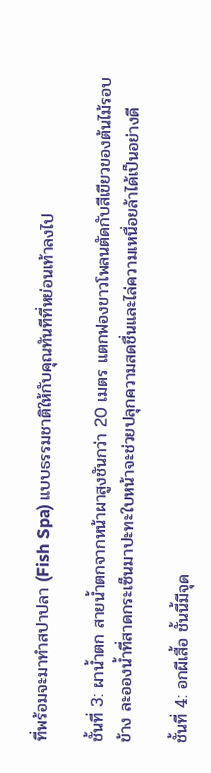ที่พร้อมจะมาทำสปาปลา (Fish Spa) แบบธรรมชาติให้กับคุณทันทีที่หย่อนเท้าลงไป

ชั้นที่ 3: ผาน้ำตก สายน้ำตกจากหน้าผาสูงชันกว่า 20 เมตร แตกฟองขาวโพลนตัดกับสีเขียวของต้นไม้รอบข้าง ละอองน้ำที่สาดกระเซ็นมาปะทะใบหน้าจะช่วยปลุกความสดชื่นและไล่ความเหนื่อยล้าได้เป็นอย่างดี

ชั้นที่ 4: อกผีเสื้อ ชั้นนี้มีจุด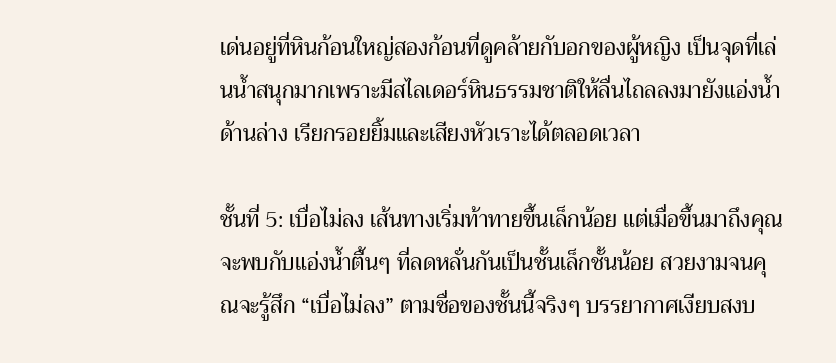เด่นอยู่ที่หินก้อนใหญ่สองก้อนที่ดูคล้ายกับอกของผู้หญิง เป็นจุดที่เล่นน้ำสนุกมากเพราะมีสไลเดอร์หินธรรมชาติให้ลื่นไถลลงมายังแอ่งน้ำด้านล่าง เรียกรอยยิ้มและเสียงหัวเราะได้ตลอดเวลา

ชั้นที่ 5: เบื่อไม่ลง เส้นทางเริ่มท้าทายขึ้นเล็กน้อย แต่เมื่อขึ้นมาถึงคุณจะพบกับแอ่งน้ำตื้นๆ ที่ลดหลั่นกันเป็นชั้นเล็กชั้นน้อย สวยงามจนคุณจะรู้สึก “เบื่อไม่ลง” ตามชื่อของชั้นนี้จริงๆ บรรยากาศเงียบสงบ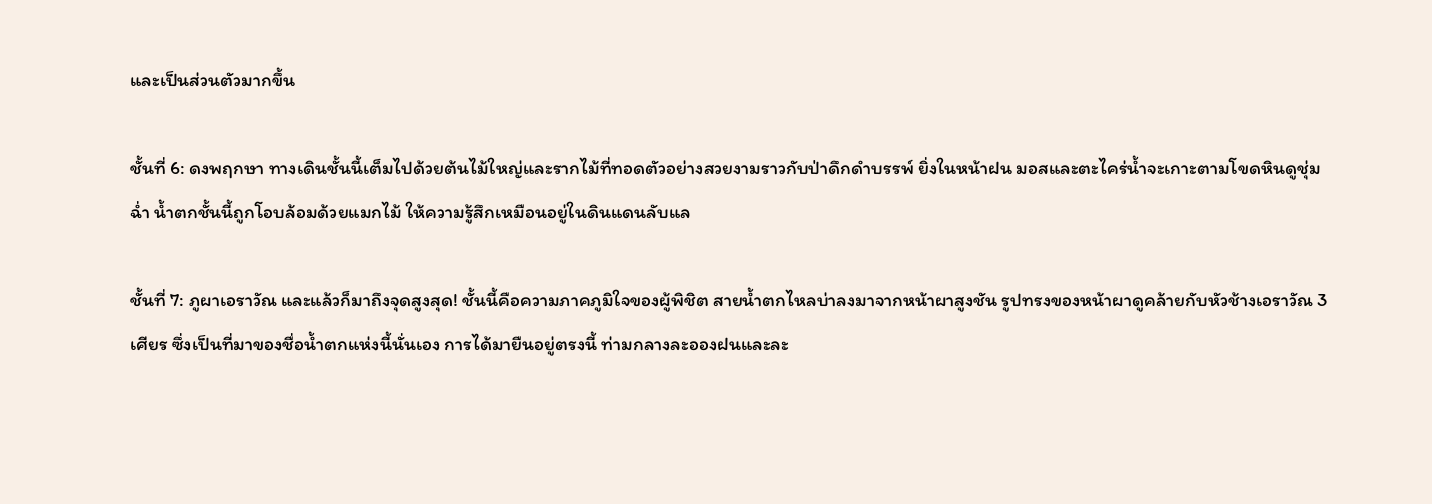และเป็นส่วนตัวมากขึ้น

ชั้นที่ 6: ดงพฤกษา ทางเดินชั้นนี้เต็มไปด้วยต้นไม้ใหญ่และรากไม้ที่ทอดตัวอย่างสวยงามราวกับป่าดึกดำบรรพ์ ยิ่งในหน้าฝน มอสและตะไคร่น้ำจะเกาะตามโขดหินดูชุ่มฉ่ำ น้ำตกชั้นนี้ถูกโอบล้อมด้วยแมกไม้ ให้ความรู้สึกเหมือนอยู่ในดินแดนลับแล

ชั้นที่ 7: ภูผาเอราวัณ และแล้วก็มาถึงจุดสูงสุด! ชั้นนี้คือความภาคภูมิใจของผู้พิชิต สายน้ำตกไหลบ่าลงมาจากหน้าผาสูงชัน รูปทรงของหน้าผาดูคล้ายกับหัวช้างเอราวัณ 3 เศียร ซึ่งเป็นที่มาของชื่อน้ำตกแห่งนี้นั่นเอง การได้มายืนอยู่ตรงนี้ ท่ามกลางละอองฝนและละ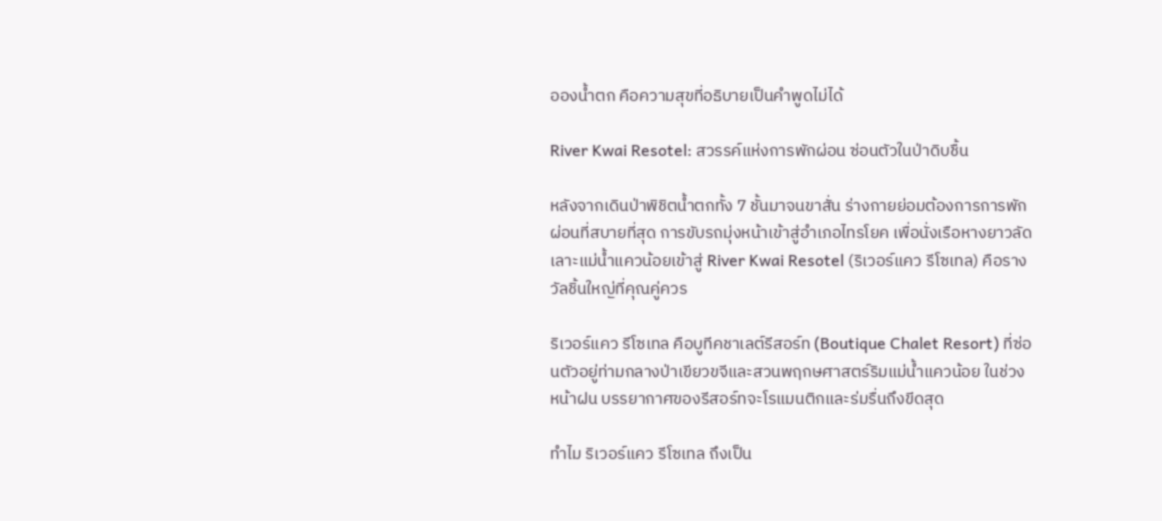อองน้ำตก คือความสุขที่อธิบายเป็นคำพูดไม่ได้

River Kwai Resotel: สวรรค์แห่งการพักผ่อน ซ่อนตัวในป่าดิบชื้น

หลังจากเดินป่าพิชิตน้ำตกทั้ง 7 ชั้นมาจนขาสั่น ร่างกายย่อมต้องการการพักผ่อนที่สบายที่สุด การขับรถมุ่งหน้าเข้าสู่อำเภอไทรโยค เพื่อนั่งเรือหางยาวลัดเลาะแม่น้ำแควน้อยเข้าสู่ River Kwai Resotel (ริเวอร์แคว รีโซเทล) คือรางวัลชิ้นใหญ่ที่คุณคู่ควร

ริเวอร์แคว รีโซเทล คือบูทีคชาเลต์รีสอร์ท (Boutique Chalet Resort) ที่ซ่อนตัวอยู่ท่ามกลางป่าเขียวขจีและสวนพฤกษศาสตร์ริมแม่น้ำแควน้อย ในช่วงหน้าฝน บรรยากาศของรีสอร์ทจะโรแมนติกและร่มรื่นถึงขีดสุด

ทำไม ริเวอร์แคว รีโซเทล ถึงเป็น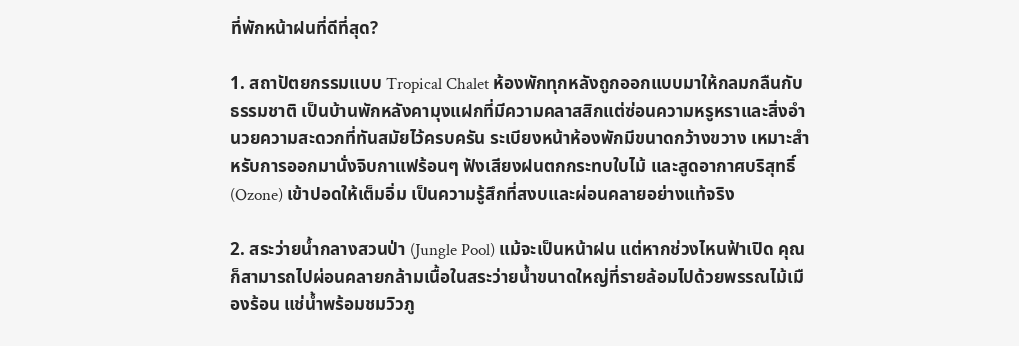ที่พักหน้าฝนที่ดีที่สุด?

1. สถาปัตยกรรมแบบ Tropical Chalet ห้องพักทุกหลังถูกออกแบบมาให้กลมกลืนกับธรรมชาติ เป็นบ้านพักหลังคามุงแฝกที่มีความคลาสสิกแต่ซ่อนความหรูหราและสิ่งอำนวยความสะดวกที่ทันสมัยไว้ครบครัน ระเบียงหน้าห้องพักมีขนาดกว้างขวาง เหมาะสำหรับการออกมานั่งจิบกาแฟร้อนๆ ฟังเสียงฝนตกกระทบใบไม้ และสูดอากาศบริสุทธิ์ (Ozone) เข้าปอดให้เต็มอิ่ม เป็นความรู้สึกที่สงบและผ่อนคลายอย่างแท้จริง

2. สระว่ายน้ำกลางสวนป่า (Jungle Pool) แม้จะเป็นหน้าฝน แต่หากช่วงไหนฟ้าเปิด คุณก็สามารถไปผ่อนคลายกล้ามเนื้อในสระว่ายน้ำขนาดใหญ่ที่รายล้อมไปด้วยพรรณไม้เมืองร้อน แช่น้ำพร้อมชมวิวภู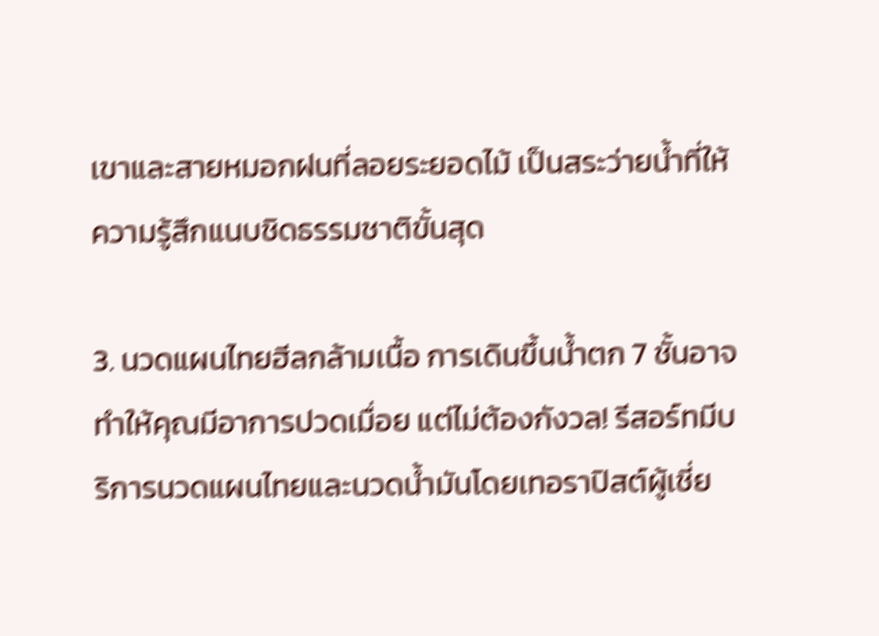เขาและสายหมอกฝนที่ลอยระยอดไม้ เป็นสระว่ายน้ำที่ให้ความรู้สึกแนบชิดธรรมชาติขั้นสุด

3. นวดแผนไทยฮีลกล้ามเนื้อ การเดินขึ้นน้ำตก 7 ชั้นอาจทำให้คุณมีอาการปวดเมื่อย แต่ไม่ต้องกังวล! รีสอร์ทมีบริการนวดแผนไทยและนวดน้ำมันโดยเทอราปิสต์ผู้เชี่ย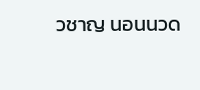วชาญ นอนนวด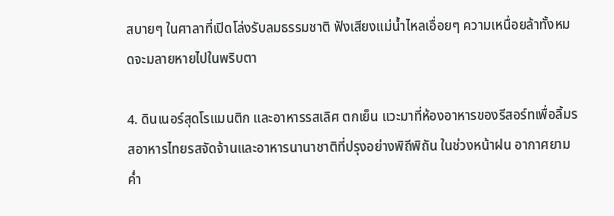สบายๆ ในศาลาที่เปิดโล่งรับลมธรรมชาติ ฟังเสียงแม่น้ำไหลเอื่อยๆ ความเหนื่อยล้าทั้งหมดจะมลายหายไปในพริบตา

4. ดินเนอร์สุดโรแมนติก และอาหารรสเลิศ ตกเย็น แวะมาที่ห้องอาหารของรีสอร์ทเพื่อลิ้มรสอาหารไทยรสจัดจ้านและอาหารนานาชาติที่ปรุงอย่างพิถีพิถัน ในช่วงหน้าฝน อากาศยามค่ำ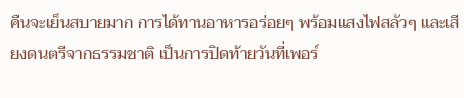คืนจะเย็นสบายมาก การได้ทานอาหารอร่อยๆ พร้อมแสงไฟสลัวๆ และเสียงดนตรีจากธรรมชาติ เป็นการปิดท้ายวันที่เพอร์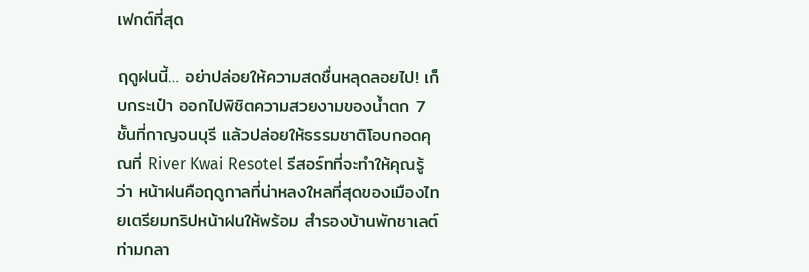เฟกต์ที่สุด

ฤดูฝนนี้… อย่าปล่อยให้ความสดชื่นหลุดลอยไป! เก็บกระเป๋า ออกไปพิชิตความสวยงามของน้ำตก 7 ชั้นที่กาญจนบุรี แล้วปล่อยให้ธรรมชาติโอบกอดคุณที่ River Kwai Resotel รีสอร์ทที่จะทำให้คุณรู้ว่า หน้าฝนคือฤดูกาลที่น่าหลงใหลที่สุดของเมืองไทยเตรียมทริปหน้าฝนให้พร้อม สำรองบ้านพักชาเลต์ท่ามกลา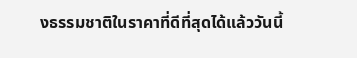งธรรมชาติในราคาที่ดีที่สุดได้แล้ววันนี้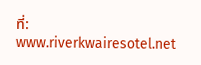ที่: www.riverkwairesotel.net